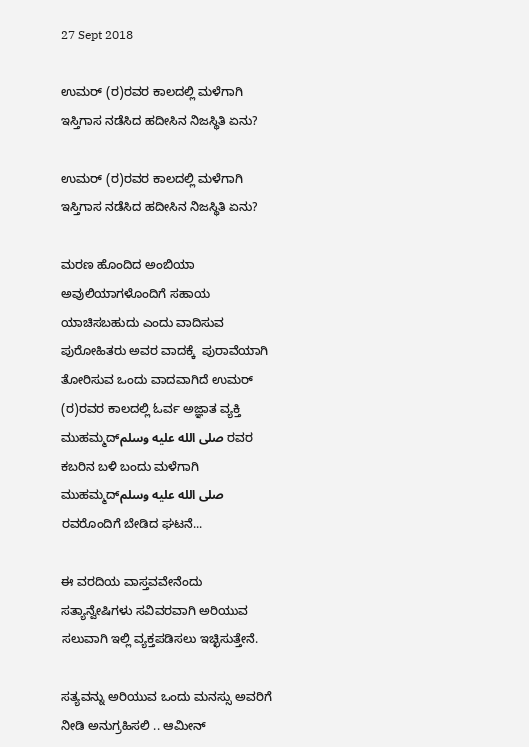27 Sept 2018

ಉಮರ್ (ರ)ರವರ ಕಾಲದಲ್ಲಿ ಮಳೆಗಾಗಿ ಇಸ್ತಿಗಾಸ ನಡೆಸಿದ ಹದೀಸಿನ ನಿಜಸ್ಥಿತಿ ಏನು?

ಉಮರ್ (ರ)ರವರ ಕಾಲದಲ್ಲಿ ಮಳೆಗಾಗಿ ಇಸ್ತಿಗಾಸ ನಡೆಸಿದ ಹದೀಸಿನ ನಿಜಸ್ಥಿತಿ ಏನು?

ಮರಣ ಹೊಂದಿದ ಅಂಬಿಯಾ ಅವುಲಿಯಾಗಳೊಂದಿಗೆ ಸಹಾಯ ಯಾಚಿಸಬಹುದು ಎಂದು ವಾದಿಸುವ ಪುರೋಹಿತರು ಅವರ ವಾದಕ್ಕೆ  ಪುರಾವೆಯಾಗಿ ತೋರಿಸುವ ಒಂದು ವಾದವಾಗಿದೆ ಉಮರ್ (ರ)ರವರ ಕಾಲದಲ್ಲಿ ಓರ್ವ ಅಜ್ಞಾತ ವ್ಯಕ್ತಿ ಮುಹಮ್ಮದ್صلى الله عليه وسلم ರವರ ಕಬರಿನ ಬಳಿ ಬಂದು ಮಳೆಗಾಗಿ ಮುಹಮ್ಮದ್صلى الله عليه وسلم ರವರೊಂದಿಗೆ ಬೇಡಿದ ಘಟನೆ...

ಈ ವರದಿಯ ವಾಸ್ತವವೇನೆಂದು ಸತ್ಯಾನ್ವೇಷಿಗಳು ಸವಿವರವಾಗಿ ಅರಿಯುವ ಸಲುವಾಗಿ ಇಲ್ಲಿ ವ್ಯಕ್ತಪಡಿಸಲು ಇಚ್ಛಿಸುತ್ತೇನೆ.

ಸತ್ಯವನ್ನು ಅರಿಯುವ ಒಂದು ಮನಸ್ಸು ಅವರಿಗೆ ನೀಡಿ ಅನುಗ್ರಹಿಸಲಿ .. ಆಮೀನ್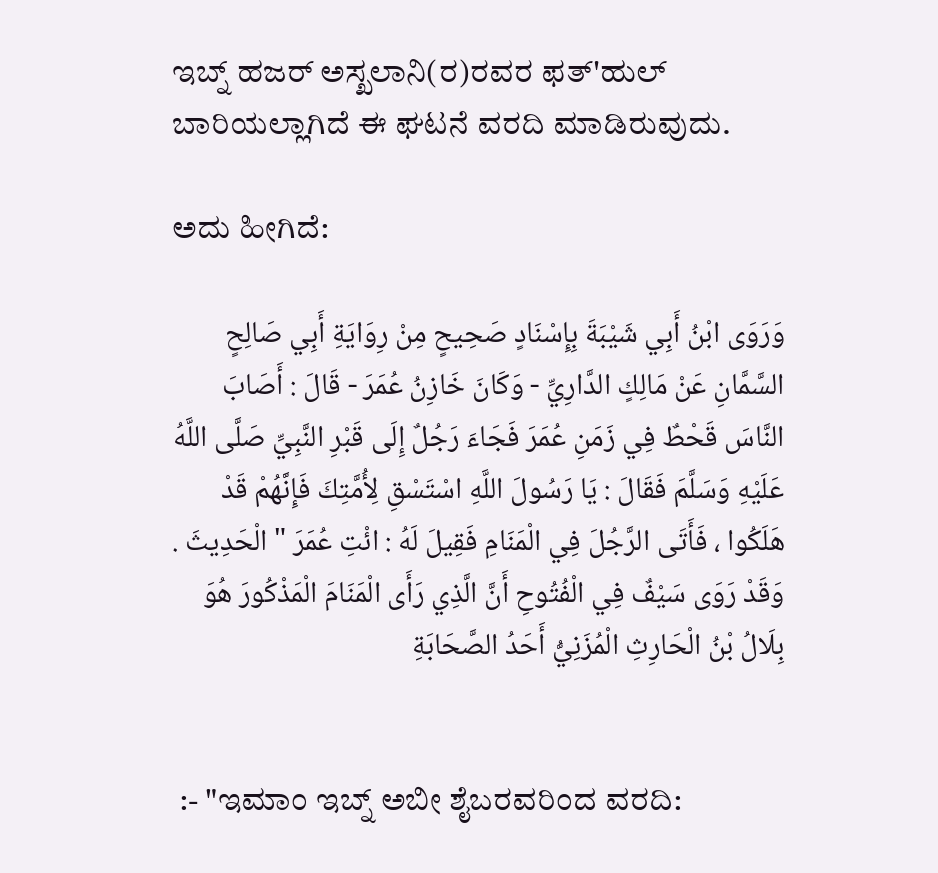ಇಬ್ನ್ ಹಜರ್ ಅಸ್ಖಲಾನಿ(ರ)ರವರ ಫತ್'ಹುಲ್ ಬಾರಿಯಲ್ಲಾಗಿದೆ ಈ ಘಟನೆ ವರದಿ ಮಾಡಿರುವುದು.

ಅದು ಹೀಗಿದೆ:

وَرَوَى ابْنُ أَبِي شَيْبَةَ بِإِسْنَادٍ صَحِيحٍ مِنْ رِوَايَةِ أَبِي صَالِحٍ السَّمَّانِ عَنْ مَالِكٍ الدَّارِيِّ - وَكَانَ خَازِنُ عُمَرَ - قَالَ : أَصَابَ النَّاسَ قَحْطٌ فِي زَمَنِ عُمَرَ فَجَاءَ رَجُلٌ إِلَى قَبْرِ النَّبِيِّ صَلَّى اللَّهُ عَلَيْهِ وَسَلَّمَ فَقَالَ : يَا رَسُولَ اللَّهِ اسْتَسْقِ لِأُمَّتِكَ فَإِنَّهُمْ قَدْ هَلَكُوا ، فَأَتَى الرَّجُلَ فِي الْمَنَامِ فَقِيلَ لَهُ : ائْتِ عُمَرَ " الْحَدِيثَ . وَقَدْ رَوَى سَيْفٌ فِي الْفُتُوحِ أَنَّ الَّذِي رَأَى الْمَنَامَ الْمَذْكُورَ هُوَ بِلَالُ بْنُ الْحَارِثِ الْمُزَنِيُّ أَحَدُ الصَّحَابَةِ


 :- "ಇಮಾಂ ಇಬ್ನ್ ಅಬೀ ಶೈಬರವರಿಂದ ವರದಿ: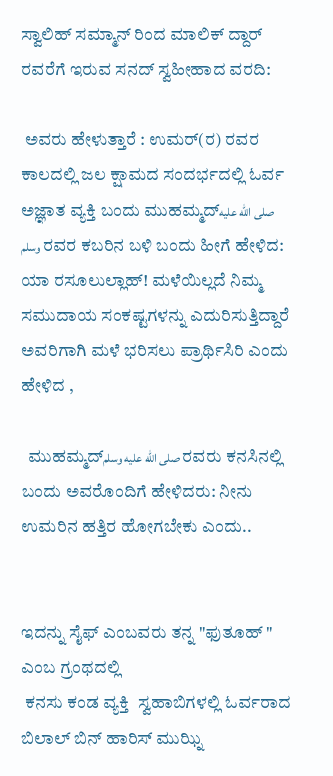ಸ್ವಾಲಿಹ್ ಸಮ್ಮಾನ್ ರಿಂದ ಮಾಲಿಕ್ ದ್ದಾರ್ ರವರೆಗೆ ಇರುವ ಸನದ್ ಸ್ವಹೀಹಾದ ವರದಿ:

 ಅವರು ಹೇಳುತ್ತಾರೆ : ಉಮರ್(ರ) ರವರ ಕಾಲದಲ್ಲಿ ಜಲ ಕ್ಷಾಮದ ಸಂದರ್ಭದಲ್ಲಿ ಓರ್ವ ಅಜ್ಞಾತ ವ್ಯಕ್ತಿ ಬಂದು ಮುಹಮ್ಮದ್صلى الله عليه وسلم ರವರ ಕಬರಿನ ಬಳಿ ಬಂದು ಹೀಗೆ ಹೇಳಿದ: ಯಾ ರಸೂಲುಲ್ಲಾಹ್! ಮಳೆಯಿಲ್ಲದೆ ನಿಮ್ಮ ಸಮುದಾಯ ಸಂಕಷ್ಟಗಳನ್ನು ಎದುರಿಸುತ್ತಿದ್ದಾರೆ ಅವರಿಗಾಗಿ ಮಳೆ ಭರಿಸಲು ಪ್ರಾರ್ಥಿಸಿರಿ ಎಂದು ಹೇಳಿದ ,

  ಮುಹಮ್ಮದ್صلى الله عليه وسلم ರವರು ಕನಸಿನಲ್ಲಿ ಬಂದು ಅವರೊಂದಿಗೆ ಹೇಳಿದರು: ನೀನು ಉಮರಿನ ಹತ್ತಿರ ಹೋಗಬೇಕು ಎಂದು..


ಇದನ್ನು ಸೈಫ್ ಎಂಬವರು ತನ್ನ "ಫುತೂಹ್ " ಎಂಬ ಗ್ರಂಥದಲ್ಲಿ
 ಕನಸು ಕಂಡ ವ್ಯಕ್ತಿ  ಸ್ವಹಾಬಿಗಳಲ್ಲಿ ಓರ್ವರಾದ ಬಿಲಾಲ್ ಬಿನ್ ಹಾರಿಸ್ ಮುಝ್ನಿ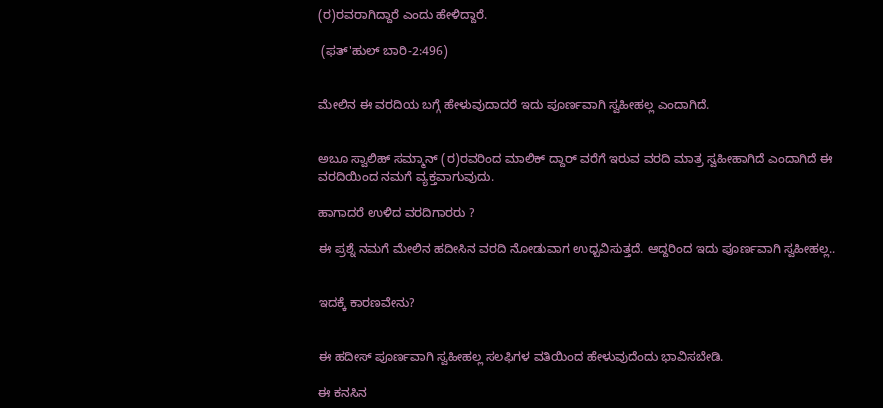(ರ)ರವರಾಗಿದ್ದಾರೆ ಎಂದು ಹೇಳಿದ್ದಾರೆ.

 (ಫತ್'ಹುಲ್ ಬಾರಿ‐2:496)


ಮೇಲಿನ ಈ ವರದಿಯ ಬಗ್ಗೆ ಹೇಳುವುದಾದರೆ ಇದು ಪೂರ್ಣವಾಗಿ ಸ್ವಹೀಹಲ್ಲ ಎಂದಾಗಿದೆ.


ಅಬೂ ಸ್ವಾಲಿಹ್ ಸಮ್ಮಾನ್ (ರ)ರವರಿಂದ ಮಾಲಿಕ್ ದ್ದಾರ್ ವರೆಗೆ ಇರುವ ವರದಿ ಮಾತ್ರ ಸ್ವಹೀಹಾಗಿದೆ ಎಂದಾಗಿದೆ ಈ ವರದಿಯಿಂದ ನಮಗೆ ವ್ಯಕ್ತವಾಗುವುದು.

ಹಾಗಾದರೆ ಉಳಿದ ವರದಿಗಾರರು ?

ಈ ಪ್ರಶ್ನೆ ನಮಗೆ ಮೇಲಿನ ಹದೀಸಿನ ವರದಿ ನೋಡುವಾಗ ಉಧ್ಬವಿಸುತ್ತದೆ. ಆದ್ದರಿಂದ ಇದು ಪೂರ್ಣವಾಗಿ ಸ್ವಹೀಹಲ್ಲ..


ಇದಕ್ಕೆ ಕಾರಣವೇನು?


ಈ ಹದೀಸ್ ಪೂರ್ಣವಾಗಿ ಸ್ವಹೀಹಲ್ಲ ಸಲಫಿಗಳ ವತಿಯಿಂದ ಹೇಳುವುದೆಂದು ಭಾವಿಸಬೇಡಿ.

ಈ ಕನಸಿನ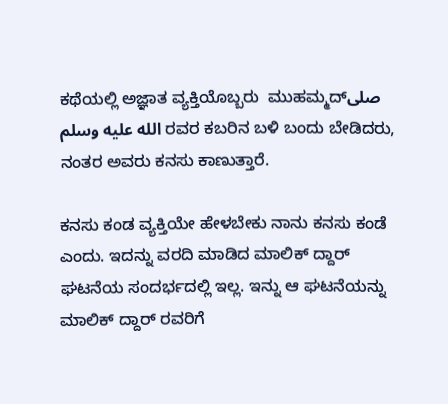ಕಥೆಯಲ್ಲಿ ಅಜ್ಞಾತ ವ್ಯಕ್ತಿಯೊಬ್ಬರು  ಮುಹಮ್ಮದ್صلى الله عليه وسلم ರವರ ಕಬರಿನ ಬಳಿ ಬಂದು ಬೇಡಿದರು, ನಂತರ ಅವರು ಕನಸು ಕಾಣುತ್ತಾರೆ.

ಕನಸು ಕಂಡ ವ್ಯಕ್ತಿಯೇ ಹೇಳಬೇಕು ನಾನು ಕನಸು ಕಂಡೆ ಎಂದು. ಇದನ್ನು ವರದಿ ಮಾಡಿದ ಮಾಲಿಕ್ ದ್ದಾರ್ ಘಟನೆಯ ಸಂದರ್ಭದಲ್ಲಿ ಇಲ್ಲ. ಇನ್ನು ಆ ಘಟನೆಯನ್ನು ಮಾಲಿಕ್ ದ್ದಾರ್ ರವರಿಗೆ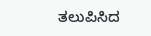ತಲುಪಿಸಿದ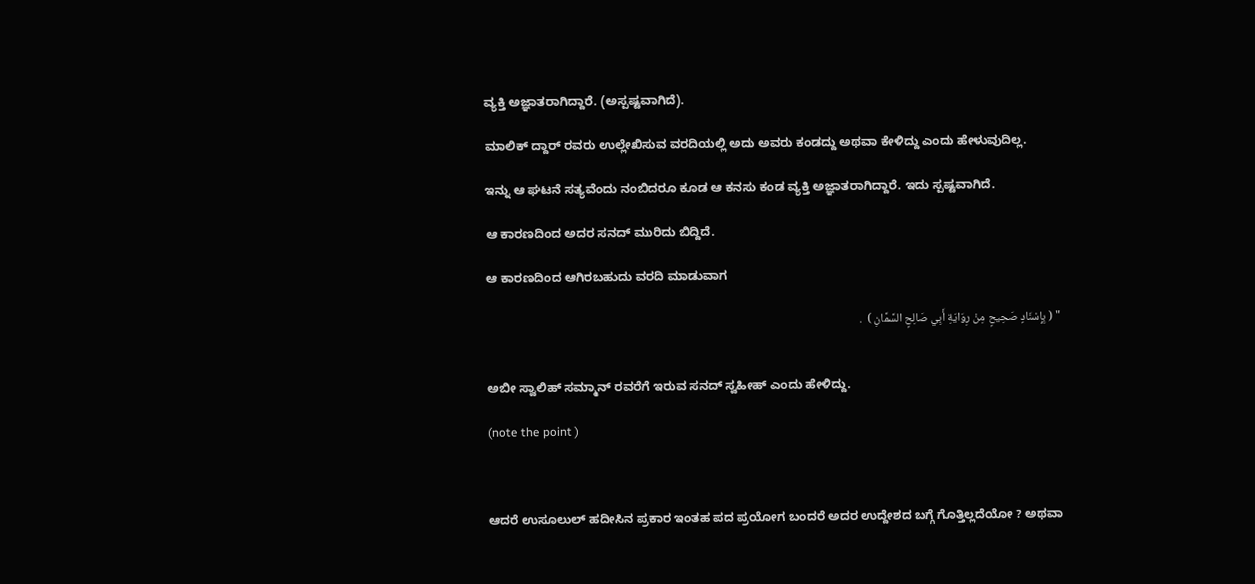ವ್ಯಕ್ತಿ ಅಜ್ಞಾತರಾಗಿದ್ದಾರೆ. (ಅಸ್ಪಷ್ಟವಾಗಿದೆ).

ಮಾಲಿಕ್ ದ್ದಾರ್ ರವರು ಉಲ್ಲೇಖಿಸುವ ವರದಿಯಲ್ಲಿ ಅದು ಅವರು ಕಂಡದ್ದು ಅಥವಾ ಕೇಳಿದ್ದು ಎಂದು ಹೇಳುವುದಿಲ್ಲ.

ಇನ್ನು ಆ ಘಟನೆ ಸತ್ಯವೆಂದು ನಂಬಿದರೂ ಕೂಡ ಆ ಕನಸು ಕಂಡ ವ್ಯಕ್ತಿ ಅಜ್ಞಾತರಾಗಿದ್ದಾರೆ. ಇದು ಸ್ಪಷ್ಟವಾಗಿದೆ.

ಆ ಕಾರಣದಿಂದ ಅದರ ಸನದ್ ಮುರಿದು ಬಿದ್ದಿದೆ.

ಆ ಕಾರಣದಿಂದ ಆಗಿರಬಹುದು ವರದಿ ಮಾಡುವಾಗ

" ( بِإِسْنَادٍ صَحِيحٍ مِنْ رِوَايَةِ أَبِي صَالِحٍ السَّمَّانِ )  .


ಅಬೀ ಸ್ವಾಲಿಹ್ ಸಮ್ಮಾನ್ ರವರೆಗೆ ಇರುವ ಸನದ್ ಸ್ವಹೀಹ್ ಎಂದು ಹೇಳಿದ್ದು.

(note the point )



ಆದರೆ ಉಸೂಲುಲ್ ಹದೀಸಿನ ಪ್ರಕಾರ ಇಂತಹ ಪದ ಪ್ರಯೋಗ ಬಂದರೆ ಅದರ ಉದ್ದೇಶದ ಬಗ್ಗೆ ಗೊತ್ತಿಲ್ಲದೆಯೋ ? ಅಥವಾ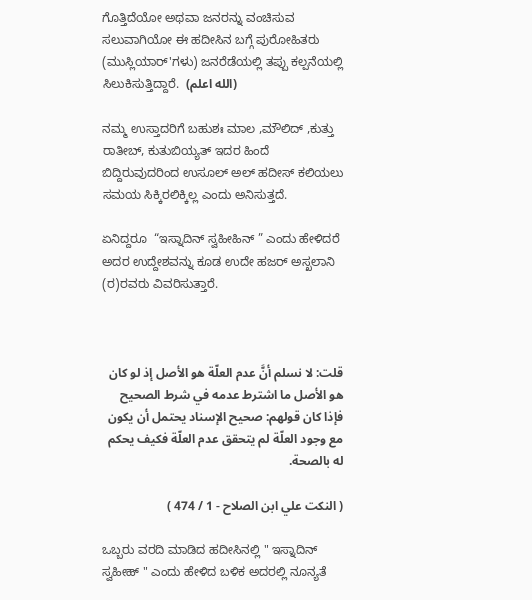ಗೊತ್ತಿದೆಯೋ ಅಥವಾ ಜನರನ್ನು ವಂಚಿಸುವ ಸಲುವಾಗಿಯೋ ಈ ಹದೀಸಿನ ಬಗ್ಗೆ ಪುರೋಹಿತರು (ಮುಸ್ಲಿಯಾರ್'ಗಳು) ಜನರೆಡೆಯಲ್ಲಿ ತಪ್ಪು ಕಲ್ಪನೆಯಲ್ಲಿ ಸಿಲುಕಿಸುತ್ತಿದ್ದಾರೆ.  (الله اعلم)

ನಮ್ಮ ಉಸ್ತಾದರಿಗೆ ಬಹುಶಃ ಮಾಲ ,ಮೌಲಿದ್ ,ಕುತ್ತು ರಾತೀಬ್, ಕುತುಬಿಯ್ಯತ್ ಇದರ ಹಿಂದೆ ಬಿದ್ದಿರುವುದರಿಂದ ಉಸೂಲ್ ಅಲ್ ಹದೀಸ್ ಕಲಿಯಲು ಸಮಯ ಸಿಕ್ಕಿರಲಿಕ್ಕಿಲ್ಲ ಎಂದು ಅನಿಸುತ್ತದೆ.

ಏನಿದ್ದರೂ  “ಇಸ್ನಾದಿನ್ ಸ್ವಹೀಹಿನ್ ” ಎಂದು ಹೇಳಿದರೆ ಅದರ ಉದ್ದೇಶವನ್ನು ಕೂಡ ಉದೇ ಹಜರ್ ಅಸ್ಖಲಾನಿ (ರ)ರವರು ವಿವರಿಸುತ್ತಾರೆ.



قلت: لا نسلم أنَّ عدم العلّة هو الأصل إذ لو كان هو الأصل ما اشترط عدمه في شرط الصحيح فإذا كان قولهم: صحيح الإسناد يحتمل أن يكون مع وجود العلّة لم يتحقق عدم العلّة فكيف يحكم له بالصحة.

( النكت علي ابن الصلاح - 1 / 474 )

ಒಬ್ಬರು ವರದಿ ಮಾಡಿದ ಹದೀಸಿನಲ್ಲಿ " ಇಸ್ನಾದಿನ್ ಸ್ವಹೀಹ್ " ಎಂದು ಹೇಳಿದ ಬಳಿಕ ಅದರಲ್ಲಿ ನೂನ್ಯತೆ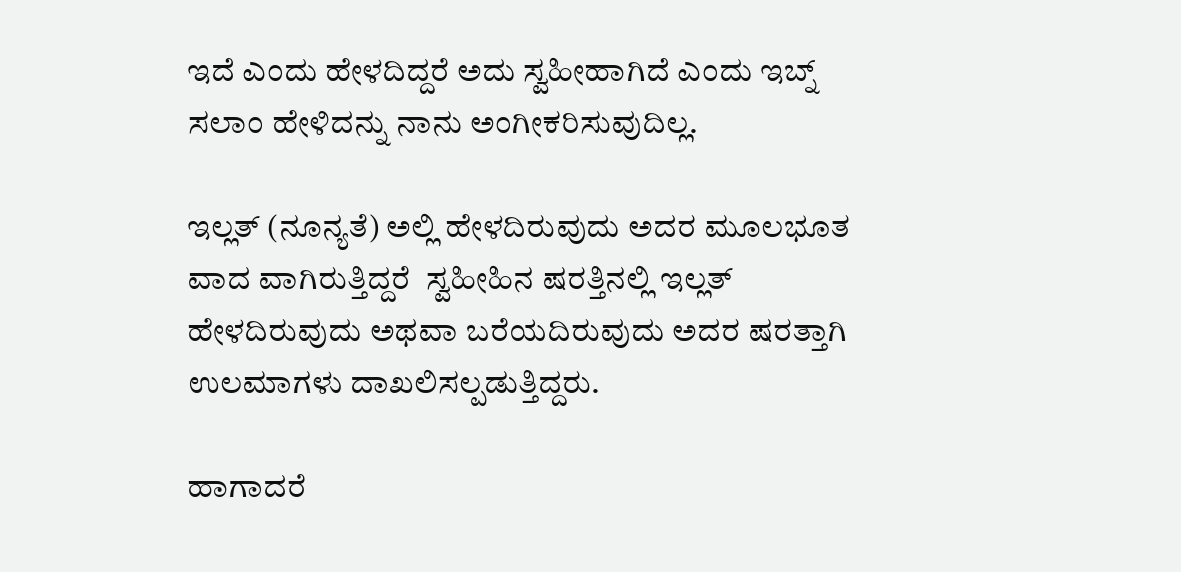ಇದೆ ಎಂದು ಹೇಳದಿದ್ದರೆ ಅದು ಸ್ವಹೀಹಾಗಿದೆ ಎಂದು ಇಬ್ನ್ ಸಲಾಂ ಹೇಳಿದನ್ನು ನಾನು ಅಂಗೀಕರಿಸುವುದಿಲ್ಲ.

ಇಲ್ಲತ್ (ನೂನ್ಯತೆ) ಅಲ್ಲಿ ಹೇಳದಿರುವುದು ಅದರ ಮೂಲಭೂತ ವಾದ ವಾಗಿರುತ್ತಿದ್ದರೆ  ಸ್ವಹೀಹಿನ ಷರತ್ತಿನಲ್ಲಿ ಇಲ್ಲತ್ ಹೇಳದಿರುವುದು ಅಥವಾ ಬರೆಯದಿರುವುದು ಅದರ ಷರತ್ತಾಗಿ ಉಲಮಾಗಳು ದಾಖಲಿಸಲ್ಪಡುತ್ತಿದ್ದರು.

ಹಾಗಾದರೆ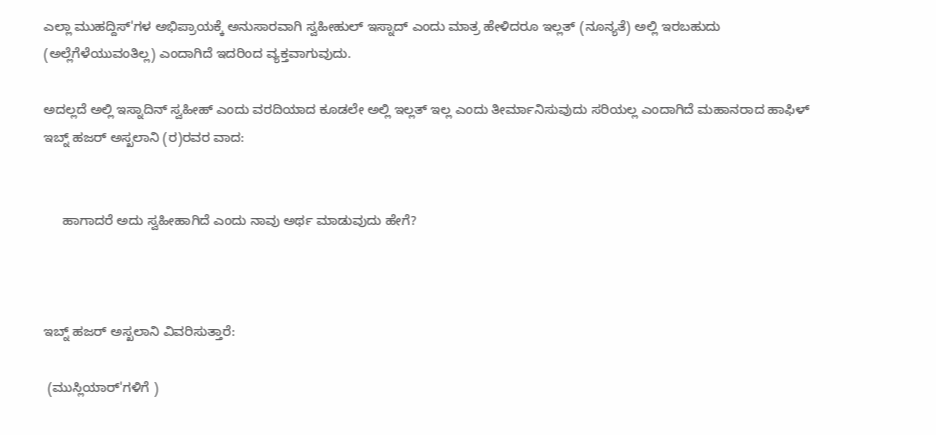ಎಲ್ಲಾ ‌ಮುಹದ್ದಿಸ್'ಗಳ ಅಭಿಪ್ರಾಯಕ್ಕೆ ಅನುಸಾರವಾಗಿ ಸ್ವಹೀಹುಲ್ ಇಸ್ನಾದ್ ಎಂದು ಮಾತ್ರ ಹೇಳಿದರೂ ಇಲ್ಲತ್ (ನೂನ್ಯತೆ) ಅಲ್ಲಿ ಇರಬಹುದು (ಅಲ್ಲೆಗೆಳೆಯುವಂತಿಲ್ಲ) ಎಂದಾಗಿದೆ ಇದರಿಂದ ವ್ಯಕ್ತವಾಗುವುದು.

ಅದಲ್ಲದೆ ಅಲ್ಲಿ ಇಸ್ನಾದಿನ್ ಸ್ವಹೀಹ್ ಎಂದು ವರದಿಯಾದ ಕೂಡಲೇ ಅಲ್ಲಿ ಇಲ್ಲತ್ ಇಲ್ಲ ಎಂದು ತೀರ್ಮಾನಿಸುವುದು ಸರಿಯಲ್ಲ ಎಂದಾಗಿದೆ ಮಹಾನರಾದ ಹಾಫಿಳ್ ಇಬ್ನ್ ಹಜರ್ ಅಸ್ಖಲಾನಿ (ರ)ರವರ ವಾದ:


     ಹಾಗಾದರೆ ಅದು ಸ್ವಹೀಹಾಗಿದೆ ಎಂದು ನಾವು ಅರ್ಥ ಮಾಡುವುದು ಹೇಗೆ?



ಇಬ್ನ್ ಹಜರ್ ಅಸ್ಖಲಾನಿ ವಿವರಿಸುತ್ತಾರೆ:

 (ಮುಸ್ಲಿಯಾರ್'ಗಳಿಗೆ )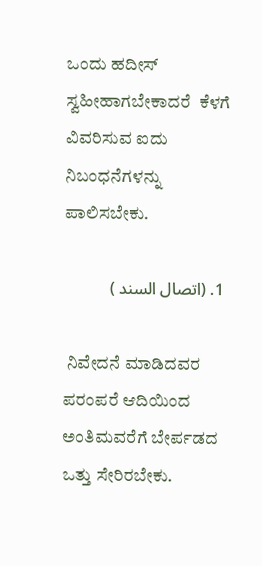ಒಂದು ಹದೀಸ್ ಸ್ವಹೀಹಾಗಬೇಕಾದರೆ  ಕೆಳಗೆ ವಿವರಿಸುವ ಐದು  ನಿಬಂಧನೆಗಳನ್ನು ಪಾಲಿಸಬೇಕು.

 1. (اتصال السند )

 ನಿವೇದನೆ ಮಾಡಿದವರ ಪರಂಪರೆ ಆದಿಯಿಂದ ಅಂತಿಮವರೆಗೆ ಬೇರ್ಪಡದ ಒತ್ತು ಸೇರಿರಬೇಕು.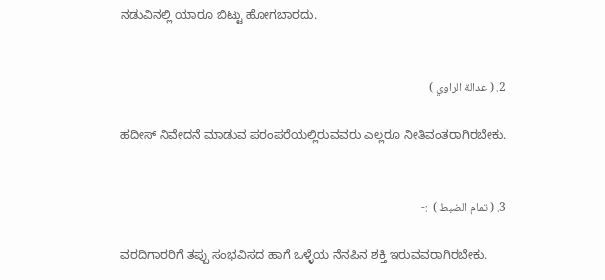ನಡುವಿನಲ್ಲಿ ಯಾರೂ ಬಿಟ್ಟು ಹೋಗಬಾರದು.


2. ( عدالة الراوي )

ಹದೀಸ್ ನಿವೇದನೆ ಮಾಡುವ ಪರಂಪರೆಯಲ್ಲಿರುವವರು ಎಲ್ಲರೂ ನೀತಿವಂತರಾಗಿರಬೇಕು.


3. ( تمام الضبط )  :-

ವರದಿಗಾರರಿಗೆ ತಪ್ಪು ಸಂಭವಿಸದ ಹಾಗೆ ಒಳ್ಳೆಯ ನೆನಪಿನ ಶಕ್ತಿ ಇರುವವರಾಗಿರಬೇಕು.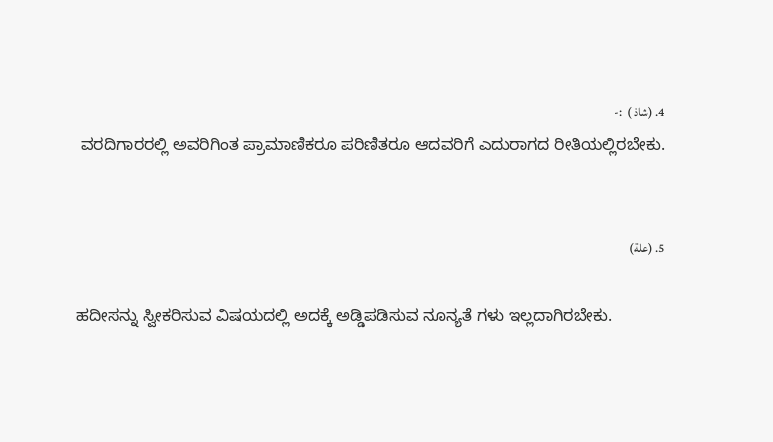4. (شاذ )  :-
 ವರದಿಗಾರರಲ್ಲಿ ಅವರಿಗಿಂತ ಪ್ರಾಮಾಣಿಕರೂ ಪರಿಣಿತರೂ ಆದವರಿಗೆ ಎದುರಾಗದ ರೀತಿಯಲ್ಲಿರಬೇಕು.


5. (علة)

ಹದೀಸನ್ನು ಸ್ವೀಕರಿಸುವ ವಿಷಯದಲ್ಲಿ ಅದಕ್ಕೆ ಅಡ್ಡಿಪಡಿಸುವ ನೂನ್ಯತೆ ಗಳು ಇಲ್ಲದಾಗಿರಬೇಕು.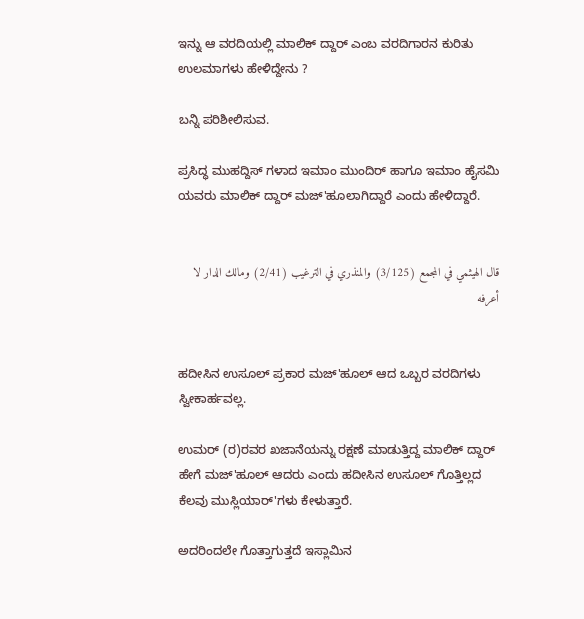ಇನ್ನು ಆ ವರದಿಯಲ್ಲಿ ಮಾಲಿಕ್ ದ್ದಾರ್ ಎಂಬ ವರದಿಗಾರನ ಕುರಿತು ಉಲಮಾಗಳು ಹೇಳಿದ್ದೇನು ?

ಬನ್ನಿ ಪರಿಶೀಲಿಸುವ.

ಪ್ರಸಿದ್ಧ ಮುಹದ್ದಿಸ್ ಗಳಾದ ಇಮಾಂ ಮುಂದಿರ್ ಹಾಗೂ ಇಮಾಂ ಹೈಸಮಿ ಯವರು ಮಾಲಿಕ್ ದ್ದಾರ್ ಮಜ್'ಹೂಲಾಗಿದ್ದಾರೆ ಎಂದು ಹೇಳಿದ್ದಾರೆ.


قال الهيثمي في المجمع (3/125) والمنذري في الترغيب (2/41) ومالك الدار لا أعرفه


ಹದೀಸಿನ ಉಸೂಲ್ ಪ್ರಕಾರ ಮಜ್'ಹೂಲ್ ಆದ ಒಬ್ಬರ ವರದಿಗಳು ಸ್ವೀಕಾರ್ಹವಲ್ಲ.

ಉಮರ್ (ರ)ರವರ ಖಜಾನೆಯನ್ನು ರಕ್ಷಣೆ ಮಾಡುತ್ತಿದ್ದ ಮಾಲಿಕ್ ದ್ದಾರ್ ಹೇಗೆ ಮಜ್'ಹೂಲ್ ಆದರು ಎಂದು ಹದೀಸಿನ ಉಸೂಲ್ ಗೊತ್ತಿಲ್ಲದ ಕೆಲವು ಮುಸ್ಲಿಯಾರ್'ಗಳು ಕೇಳುತ್ತಾರೆ.

ಅದರಿಂದಲೇ ಗೊತ್ತಾಗುತ್ತದೆ ಇಸ್ಲಾಮಿನ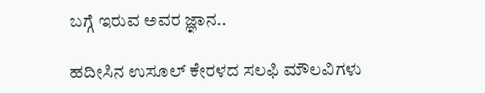ಬಗ್ಗೆ ಇರುವ ಅವರ ಜ್ಞಾನ..

ಹದೀಸಿನ ಉಸೂಲ್ ಕೇರಳದ ಸಲಫಿ ಮೌಲವಿಗಳು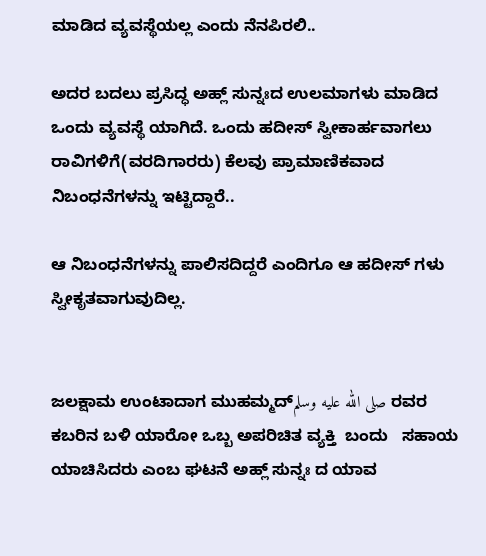ಮಾಡಿದ ವ್ಯವಸ್ಥೆಯಲ್ಲ ಎಂದು ನೆನಪಿರಲಿ..

ಅದರ ಬದಲು ಪ್ರಸಿದ್ಧ ಅಹ್ಲ್ ಸುನ್ನಃದ ಉಲಮಾಗಳು ಮಾಡಿದ ಒಂದು ವ್ಯವಸ್ಥೆ ಯಾಗಿದೆ. ಒಂದು ಹದೀಸ್ ಸ್ವೀಕಾರ್ಹವಾಗಲು ರಾವಿಗಳಿಗೆ(ವರದಿಗಾರರು) ಕೆಲವು ಪ್ರಾಮಾಣಿಕವಾದ ನಿಬಂಧನೆಗಳನ್ನು ಇಟ್ಟಿದ್ದಾರೆ..

ಆ ನಿಬಂಧನೆಗಳನ್ನು ಪಾಲಿಸದಿದ್ದರೆ ಎಂದಿಗೂ ಆ ಹದೀಸ್ ಗಳು ಸ್ವೀಕೃತವಾಗುವುದಿಲ್ಲ.


ಜಲಕ್ಷಾಮ ಉಂಟಾದಾಗ ಮುಹಮ್ಮದ್صلى الله عليه وسلم ರವರ ಕಬರಿನ ಬಳಿ ಯಾರೋ ಒಬ್ಬ ಅಪರಿಚಿತ ವ್ಯಕ್ತಿ  ಬಂದು   ಸಹಾಯ ಯಾಚಿಸಿದರು ಎಂಬ ಘಟನೆ ಅಹ್ಲ್ ಸುನ್ನಃ ದ ಯಾವ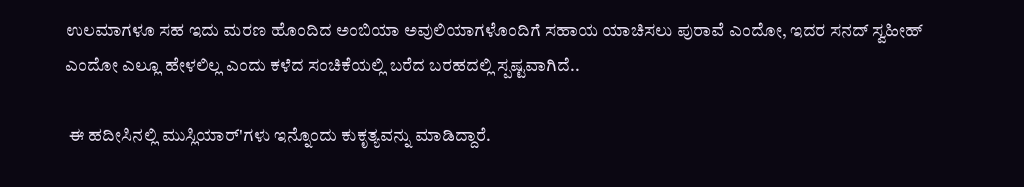ಉಲಮಾಗಳೂ ಸಹ ಇದು ಮರಣ ಹೊಂದಿದ ಅಂಬಿಯಾ ಅವುಲಿಯಾಗಳೊಂದಿಗೆ ಸಹಾಯ ಯಾಚಿಸಲು ಪುರಾವೆ ಎಂದೋ, ಇದರ ಸನದ್ ಸ್ವಹೀಹ್ ಎಂದೋ ‌ಎಲ್ಲೂ ಹೇಳಲಿಲ್ಲ ಎಂದು ಕಳೆದ ಸಂಚಿಕೆಯಲ್ಲಿ ಬರೆದ ಬರಹದಲ್ಲಿ ಸ್ಪಷ್ಟವಾಗಿದೆ..

 ಈ ಹದೀಸಿನಲ್ಲಿ ಮುಸ್ಲಿಯಾರ್'ಗಳು ಇನ್ನೊಂದು ಕುಕೃತ್ಯವನ್ನು ಮಾಡಿದ್ದಾರೆ.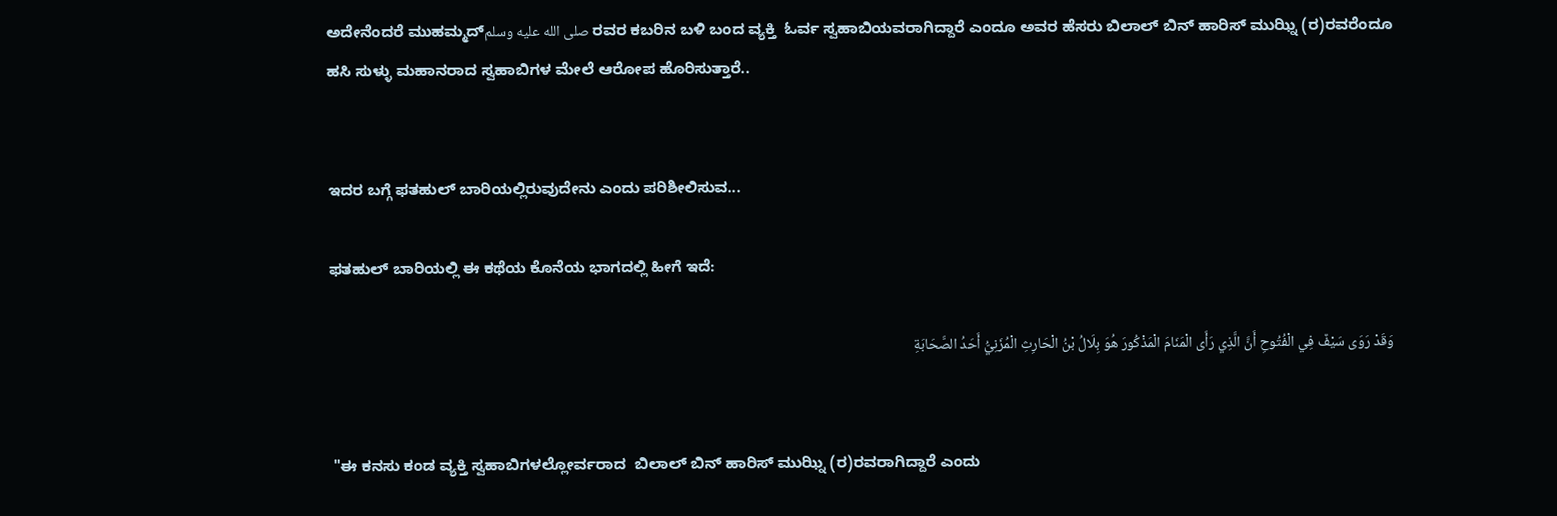ಅದೇನೆಂದರೆ ಮುಹಮ್ಮದ್صلى الله عليه وسلم ರವರ ಕಬರಿನ ಬಳಿ ಬಂದ ವ್ಯಕ್ತಿ  ಓರ್ವ ಸ್ವಹಾಬಿಯವರಾಗಿದ್ದಾರೆ ಎಂದೂ ಅವರ ಹೆಸರು ಬಿಲಾಲ್ ಬಿನ್ ಹಾರಿಸ್ ಮುಝ್ನಿ (ರ)ರವರೆಂದೂ ಹಸಿ ಸುಳ್ಳು ಮಹಾನರಾದ ಸ್ವಹಾಬಿಗಳ ಮೇಲೆ ಆರೋಪ ಹೊರಿಸುತ್ತಾರೆ..


ಇದರ ಬಗ್ಗೆ ಫತಹುಲ್ ಬಾರಿಯಲ್ಲಿರುವುದೇನು ಎಂದು ಪರಿಶೀಲಿಸುವ...

ಫತಹುಲ್ ಬಾರಿಯಲ್ಲಿ ಈ ಕಥೆಯ ಕೊನೆಯ ಭಾಗದಲ್ಲಿ ಹೀಗೆ ಇದೆ:

وَقَدْ رَوَى سَيْفٌ فِي الْفُتُوحِ أَنَّ الَّذِي رَأَى الْمَنَامَ الْمَذْكُورَ هُوَ بِلَالُ بْنُ الْحَارِثِ الْمُزَنِيُّ أَحَدُ الصَّحَابَةِ


 "ಈ ಕನಸು ಕಂಡ ವ್ಯಕ್ತಿ ಸ್ವಹಾಬಿಗಳಲ್ಲೋರ್ವರಾದ  ಬಿಲಾಲ್ ಬಿನ್ ಹಾರಿಸ್ ಮುಝ್ನಿ (ರ)ರವರಾಗಿದ್ದಾರೆ ಎಂದು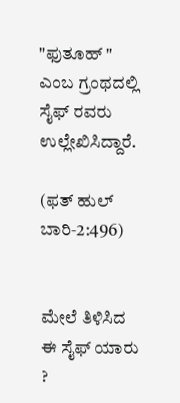"ಫುತೂಹ್ " ಎಂಬ ಗ್ರಂಥದಲ್ಲಿ ಸೈಫ್ ರವರು ಉಲ್ಲೇಖಿಸಿದ್ದಾರೆ.

(ಫತ್ ಹುಲ್ ಬಾರಿ‐2:496)


ಮೇಲೆ ತಿಳಿಸಿದ ಈ ಸೈಫ್ ಯಾರು ?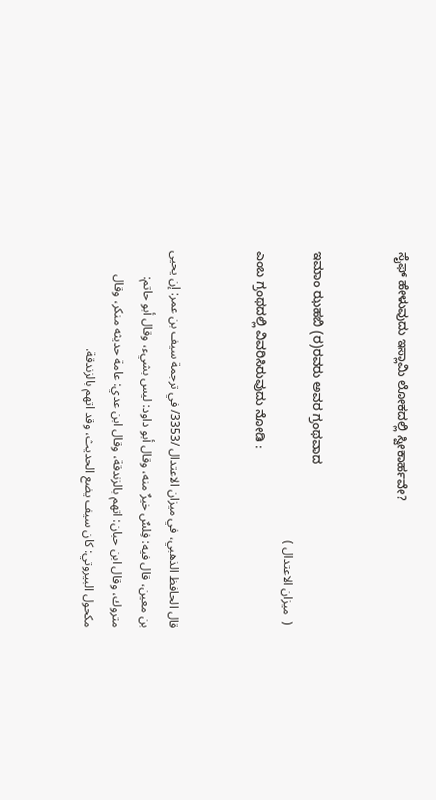ಸೈಫ್ ಹೇಳುವುದು ಇಸ್ಲಾಮಿ ಲೋಕದಲ್ಲಿ ಸ್ವೀಕಾರ್ಹವೇ?


ಇಮಾಂ ಝಹಬಿ (ರ)ರವರು ಅವರ ಗ್ರಂಥವಾದ
 (  ميزان الاعتدال )
ಎಂಬ ಗ್ರಂಥದಲ್ಲಿ ವಿವರಿಸಿರುವುದು ನೋಡಿ :


قال الحافظ الذهبي، في ميزان الاعتدال /3353/ في ترجمة سيف بن عمر: إن يحيى بن معين، قال فيه: فِلسٌ خيرٌ منه، وقال أبو داود: ليس بشيء، وقال أبو حاتم: متروك، وقال ابن حبان: اتهم بالزندقة، وقال ابن عدي: عامة حديثه منكر، وقال مكحول البيروتي: كان سيف يضع الحديث، وقد اتهم بالزندقة.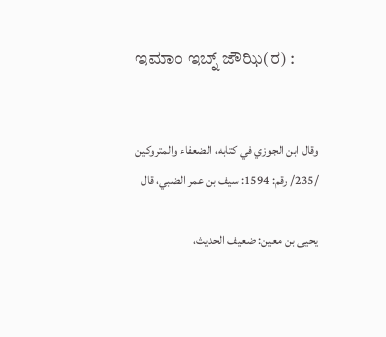ಇಮಾಂ ಇಬ್ನ್ ಜೌಝಿ(ರ) :


وقال ابن الجوزي في كتابه، الضعفاء والمتروكين /235/ رقم: 1594: سيف بن عمر الضبي، قال

يحيى بن معين: ضعيف الحديث،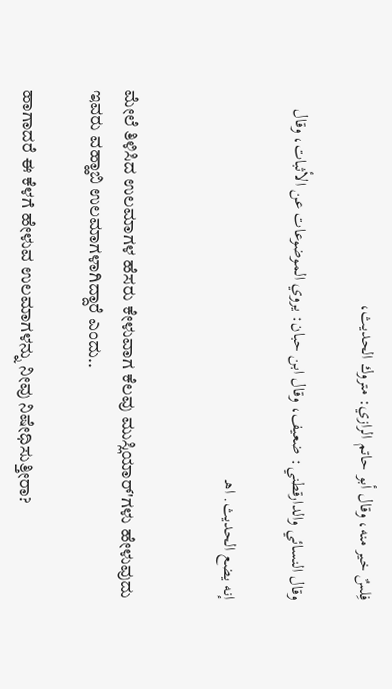فِلسٌ خير منه، وقال أبو حاتم الرازي: متروك الحديث،

وقال النسائي والدارقطني: ضعيف، وقال ابن حبان: يروي الموضوعات عن الأثبات، وقال

إنه يضع الحديث. اهـ


ಮೇಲೆ ತಿಳಿಸಿದ ಉಲಮಾಗಳ ಹೆಸರು ಕೇಳುವಾಗ ಕೆಲವು ಮುಸ್ಲಿಯಾರ್'ಗಳು ಹೇಳುವುದು ಇವರು ವಹ್ಹಾಬಿ ಉಲಮಾಗಳಾಗಿದ್ದಾರೆ ಎಂದು..

ಹಾಗಾದರೆ ಈ ಕೆಳಗೆ ಹೇಳುವ ಉಲಮಾಗಳನ್ನು ನೀವು ನಿಷೇಧಿಸುತ್ತೀರಾ?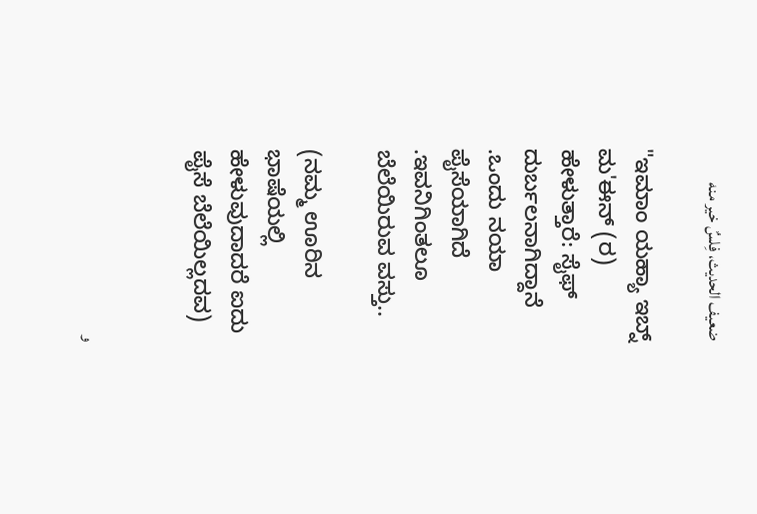ضعيف الحديث، فِلسٌ خير منه

"ಇಮಾಂ ಯಹ್ಯಾ ಇಬ್ನ್ ಮ'ಈನ್ (ರ) ಹೇಳುತ್ತಾರೆ: ಸೈಫ್ ದುರ್ಬಲನಾಗಿದ್ದಾನೆ .ಒಂದು ನಯಾ ಪೈಸೆಯಾಗಿದೆ .ಇವನಿಗಿಂತಲೂ ಬೆಲೆಯಿರುವ ವಸ್ತು..

(ನಮ್ಮ ಊರಿನ ಭಾಷೆಯಲ್ಲಿ ಹೇಳುವುದಾದರೆ ಐದು ಪೈಸೆ ಬೆಲೆಯಿಲ್ಲದವ)


و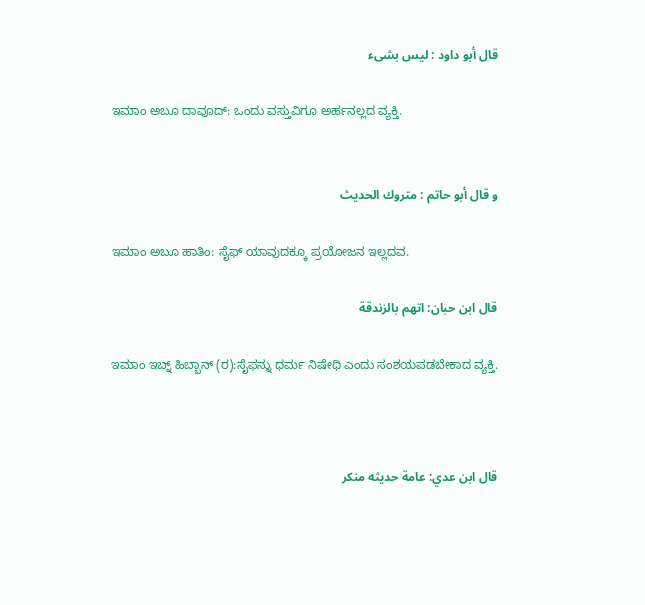قال أبو داود : ليس بشىء

ಇಮಾಂ ಅಬೂ ದಾವೂದ್: ಒಂದು ವಸ್ತುವಿಗೂ ಅರ್ಹನಲ್ಲದ ವ್ಯಕ್ತಿ.


و قال أبو حاتم : متروك الحديث

ಇಮಾಂ ಅಬೂ ಹಾತಿಂ: ಸೈಫ್ ಯಾವುದಕ್ಕೂ ಪ್ರಯೋಜನ ಇಲ್ಲದವ.

قال ابن حبان: اتهم بالزندقة

ಇಮಾಂ ಇಬ್ನ್ ಹಿಬ್ಬಾನ್ (ರ):ಸೈಫನ್ನು ಧರ್ಮ ನಿಷೇಧಿ ಎಂದು ಸಂಶಯಪಡಬೇಕಾದ ವ್ಯಕ್ತಿ.



قال ابن عدي: عامة حديثه منكر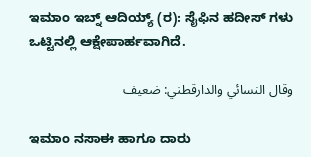ಇಮಾಂ ಇಬ್ನ್ ಆದಿಯ್ಯ್ (ರ): ಸೈಫಿನ ಹದೀಸ್ ಗಳು ಒಟ್ಟಿನಲ್ಲಿ ಆಕ್ಷೇಪಾರ್ಹವಾಗಿದೆ.

وقال النسائي والدارقطني: ضعيف

ಇಮಾಂ ನಸಾಈ ಹಾಗೂ ದಾರು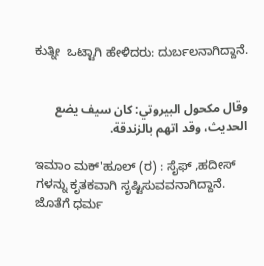ಕುತ್ನೀ  ಒಟ್ಟಾಗಿ ಹೇಳಿದರು: ದುರ್ಬಲನಾಗಿದ್ದಾನೆ.


وقال مكحول البيروتي: كان سيف يضع الحديث، وقد اتهم بالزندقة.

ಇಮಾಂ ಮಕ್'ಹೂಲ್ (ರ) : ಸೈಫ್ ,ಹದೀಸ್ ಗಳನ್ನು ಕೃತಕವಾಗಿ ಸೃಷ್ಟಿಸುವವನಾಗಿದ್ದಾನೆ. ಜೊತೆಗೆ ಧರ್ಮ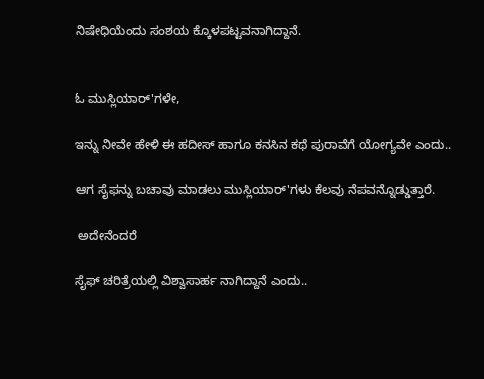ನಿಷೇಧಿಯೆಂದು ಸಂಶಯ ಕ್ಕೊಳಪಟ್ಟವನಾಗಿದ್ದಾನೆ.


ಓ ಮುಸ್ಲಿಯಾರ್'ಗಳೇ,

ಇನ್ನು ನೀವೇ ಹೇಳಿ ಈ ಹದೀಸ್ ಹಾಗೂ ಕನಸಿನ ಕಥೆ ಪುರಾವೆಗೆ ಯೋಗ್ಯವೇ ಎಂದು..

ಆಗ ಸೈಫನ್ನು ಬಚಾವು ಮಾಡಲು ಮುಸ್ಲಿಯಾರ್'ಗಳು ಕೆಲವು ನೆಪವನ್ನೊಡ್ಡುತ್ತಾರೆ.

 ಅದೇನೆಂದರೆ

ಸೈಫ್ ಚರಿತ್ರೆಯಲ್ಲಿ ವಿಶ್ವಾಸಾರ್ಹ ನಾಗಿದ್ದಾನೆ ಎಂದು..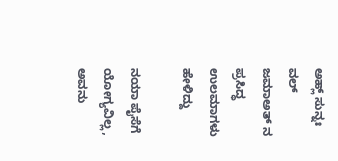ಅಹ್ಲ್ ಸುನ್ನಃ ವಲ್ ಜಮಾಅತ್ ನ ಪ್ರಸಿದ್ಧ ಉಲಮಾಗಳು ಹೇಳಿದ್ದು

ನಯಾ ಪೈಸೆಗೆ ಯೋಗ್ಯವಿಲ್ಲ, ಅವನು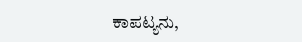ಕಾಪಟ್ಯನು,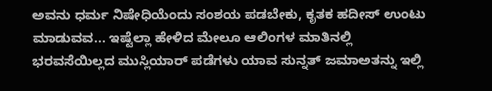ಅವನು ಧರ್ಮ ನಿಷೇಧಿಯೆಂದು ಸಂಶಯ ಪಡಬೇಕು, ಕೃತಕ ಹದೀಸ್ ಉಂಟು ಮಾಡುವವ... ಇಷ್ಟೆಲ್ಲಾ ಹೇಳಿದ ಮೇಲೂ ಆಲಿಂಗಳ ಮಾತಿನಲ್ಲಿ ಭರವಸೆಯಿಲ್ಲದ ಮುಸ್ಲಿಯಾರ್ ಪಡೆಗಳು ಯಾವ ಸುನ್ನತ್ ಜಮಾಅತನ್ನು ಇಲ್ಲಿ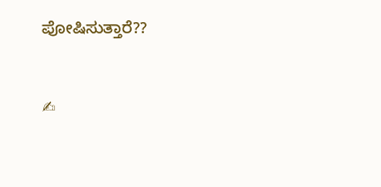ಪೋಷಿಸುತ್ತಾರೆ??


✍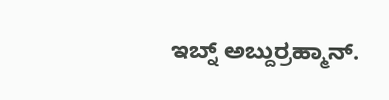ಇಬ್ನ್ ಅಬ್ದುರ್ರಹ್ಮಾನ್.